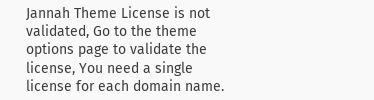Jannah Theme License is not validated, Go to the theme options page to validate the license, You need a single license for each domain name.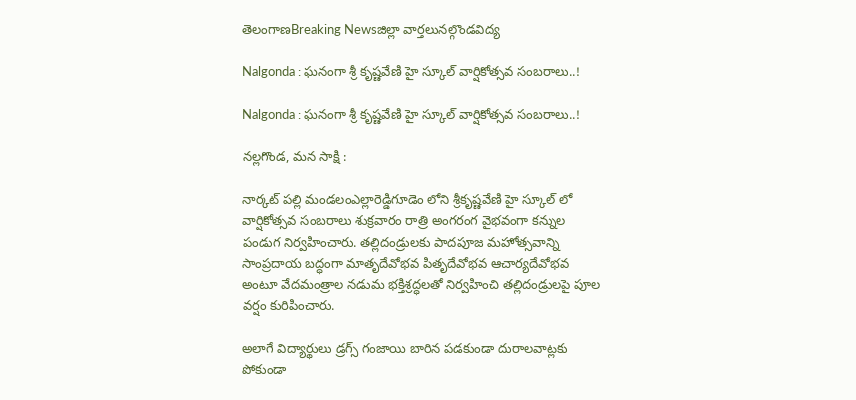తెలంగాణBreaking Newsజిల్లా వార్తలునల్గొండవిద్య

Nalgonda : ఘనంగా శ్రీ కృష్ణవేణి హై స్కూల్ వార్షికోత్సవ సంబరాలు..!

Nalgonda : ఘనంగా శ్రీ కృష్ణవేణి హై స్కూల్ వార్షికోత్సవ సంబరాలు..!

నల్లగొండ, మన సాక్షి :

నార్కట్ పల్లి మండలంఎల్లారెడ్డిగూడెం లోని శ్రీకృష్ణవేణి హై స్కూల్ లో వార్షికోత్సవ సంబరాలు శుక్రవారం రాత్రి అంగరంగ వైభవంగా కన్నుల పండుగ నిర్వహించారు. తల్లిదండ్రులకు పాదపూజ మహోత్సవాన్ని సాంప్రదాయ బద్ధంగా మాతృదేవోభవ పితృదేవోభవ ఆచార్యదేవోభవ అంటూ వేదమంత్రాల నడుమ భక్తిశ్రద్ధలతో నిర్వహించి తల్లిదండ్రులపై పూల వర్షం కురిపించారు.

అలాగే విద్యార్థులు డ్రగ్స్ గంజాయి బారిన పడకుండా దురాలవాట్లకు పోకుండా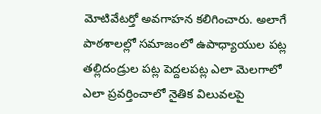మోటివేటర్తో అవగాహన కలిగించారు. అలాగే పాఠశాలల్లో సమాజంలో ఉపాధ్యాయుల పట్ల తల్లిదండ్రుల పట్ల పెద్దలపట్ల ఎలా మెలగాలో ఎలా ప్రవర్తించాలో నైతిక విలువలపై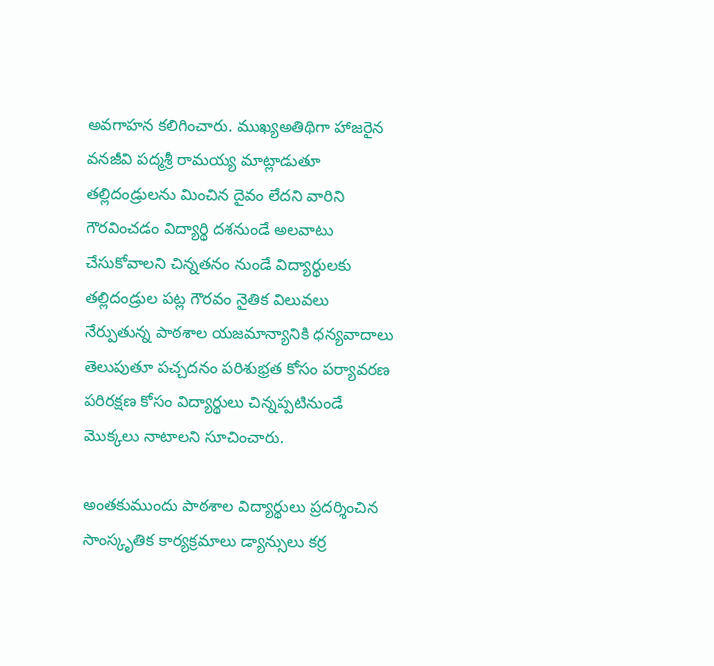అవగాహన కలిగించారు. ముఖ్యఅతిథిగా హాజరైన వనజీవి పద్మశ్రీ రామయ్య మాట్లాడుతూ తల్లిదండ్రులను మించిన దైవం లేదని వారిని గౌరవించడం విద్యార్థి దశనుండే అలవాటు చేసుకోవాలని చిన్నతనం నుండే విద్యార్థులకు తల్లిదండ్రుల పట్ల గౌరవం నైతిక విలువలు నేర్పుతున్న పాఠశాల యజమాన్యానికి ధన్యవాదాలు తెలుపుతూ పచ్చదనం పరిశుభ్రత కోసం పర్యావరణ పరిరక్షణ కోసం విద్యార్థులు చిన్నప్పటినుండే మొక్కలు నాటాలని సూచించారు.

అంతకుముందు పాఠశాల విద్యార్థులు ప్రదర్శించిన సాంస్కృతిక కార్యక్రమాలు డ్యాన్సులు కర్ర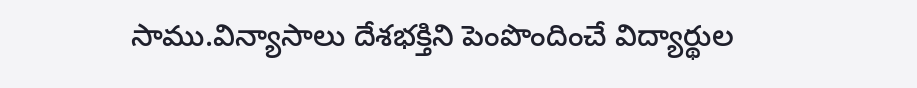సాము.విన్యాసాలు దేశభక్తిని పెంపొందించే విద్యార్థుల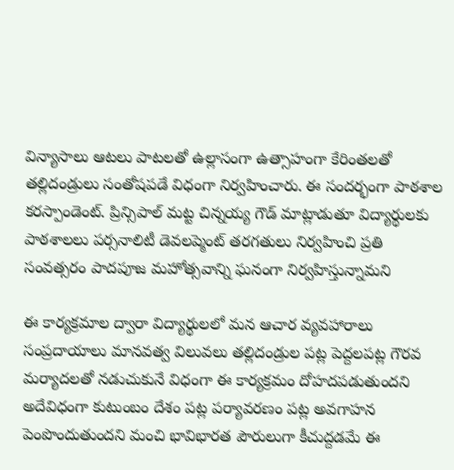విన్యాసాలు ఆటలు పాటలతో ఉల్లాసంగా ఉత్సాహంగా కేరింతలతో తల్లిదండ్రులు సంతోషపడే విధంగా నిర్వహించారు. ఈ సందర్భంగా పాఠశాల కరస్పాండెంట్. ప్రిన్సిపాల్ మట్ట చిన్నయ్య గౌడ్ మాట్లాడుతూ విద్యార్థులకు పాఠశాలలు పర్సనాలిటీ డెవలప్మెంట్ తరగతులు నిర్వహించి ప్రతి సంవత్సరం పాదపూజ మహోత్సవాన్ని ఘనంగా నిర్వహిస్తున్నామని

ఈ కార్యక్రమాల ద్వారా విద్యార్థులలో మన ఆచార వ్యవహారాలు సంప్రదాయాలు మానవత్వ విలువలు తల్లిదండ్రుల పట్ల పెద్దలపట్ల గౌరవ మర్యాదలతో నడుచుకునే విధంగా ఈ కార్యక్రమం దోహదపడుతుందని అదేవిధంగా కుటుంబం దేశం పట్ల పర్యావరణం పట్ల అవగాహన పెంపొందుతుందని మంచి భావిభారత పౌరులుగా కీచుద్దడమే ఈ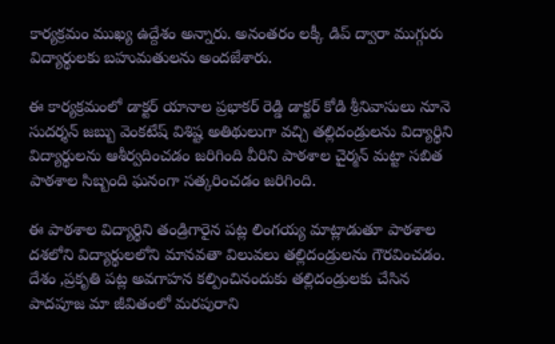కార్యక్రమం ముఖ్య ఉద్దేశం అన్నారు. అనంతరం లక్కీ డిప్ ద్వారా ముగ్గురు విద్యార్థులకు బహుమతులను అందజేశారు.

ఈ కార్యక్రమంలో డాక్టర్ యానాల ప్రభాకర్ రెడ్డి డాక్టర్ కోడి శ్రీనివాసులు నూనె సుదర్శన్ జబ్బు వెంకటేష్ విశిష్ట అతిథులుగా వచ్చి తల్లిదండ్రులను విద్యార్థిని విద్యార్థులను ఆశీర్వదించడం జరిగింది వీరిని పాఠశాల చైర్మన్ మట్టా సబిత పాఠశాల సిబ్బంది ఘనంగా సత్కరించడం జరిగింది.

ఈ పాఠశాల విద్యార్థిని తండ్రిగారైన పట్ల లింగయ్య మాట్లాడుతూ పాఠశాల దశలోని విద్యార్థులలోని మానవతా విలువలు తల్లిదండ్రులను గౌరవించడం. దేశం ,ప్రకృతి పట్ల అవగాహన కల్పించినందుకు తల్లిదండ్రులకు చేసిన పాదపూజ మా జీవితంలో మరపురాని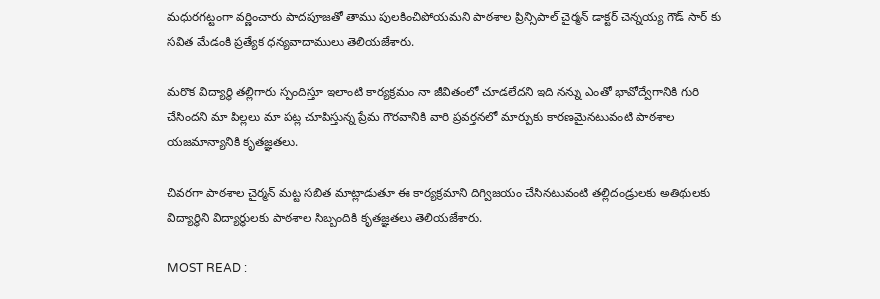మధురగట్టంగా వర్ణించారు పాదపూజతో తాము పులకించిపోయమని పాఠశాల ప్రిన్సిపాల్ చైర్మన్ డాక్టర్ చెన్నయ్య గౌడ్ సార్ కు సవిత మేడంకి ప్రత్యేక ధన్యవాదాములు తెలియజేశారు.

మరొక విద్యార్థి తల్లిగారు స్పందిస్తూ ఇలాంటి కార్యక్రమం నా జీవితంలో చూడలేదని ఇది నన్ను ఎంతో భావోద్వేగానికి గురి చేసిందని మా పిల్లలు మా పట్ల చూపిస్తున్న ప్రేమ గౌరవానికి వారి ప్రవర్తనలో మార్పుకు కారణమైనటువంటి పాఠశాల యజమాన్యానికి కృతజ్ఞతలు.

చివరగా పాఠశాల చైర్మన్ మట్ట సబిత మాట్లాడుతూ ఈ కార్యక్రమాని దిగ్విజయం చేసినటువంటి తల్లిదండ్రులకు అతిథులకు విద్యార్థిని విద్యార్థులకు పాఠశాల సిబ్బందికి కృతజ్ఞతలు తెలియజేశారు.

MOST READ :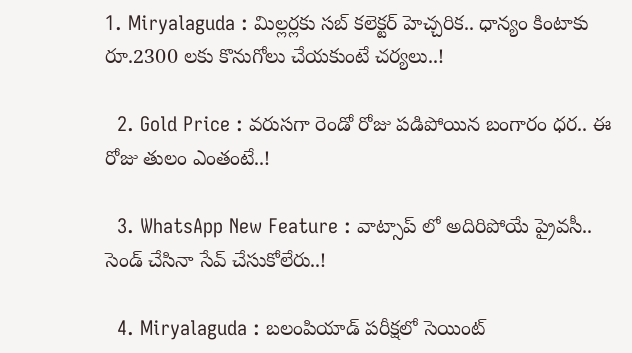1. Miryalaguda : మిల్లర్లకు సబ్ కలెక్టర్ హెచ్చరిక.. ధాన్యం కింటాకు రూ.2300 లకు కొనుగోలు చేయకుంటే చర్యలు..!

  2. Gold Price : వరుసగా రెండో రోజు పడిపోయిన బంగారం ధర.. ఈ రోజు తులం ఎంతంటే..!

  3. WhatsApp New Feature : వాట్సాప్ లో అదిరిపోయే ప్రైవసీ.. సెండ్ చేసినా సేవ్ చేసుకోలేరు..!

  4. Miryalaguda : బలంపియాడ్ పరీక్షలో సెయింట్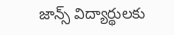జాన్స్ విద్యార్థులకు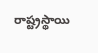రాష్ట్రస్థాయి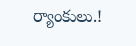ర్యాంకులు.!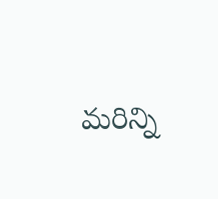మరిన్ని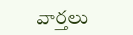వార్తలు